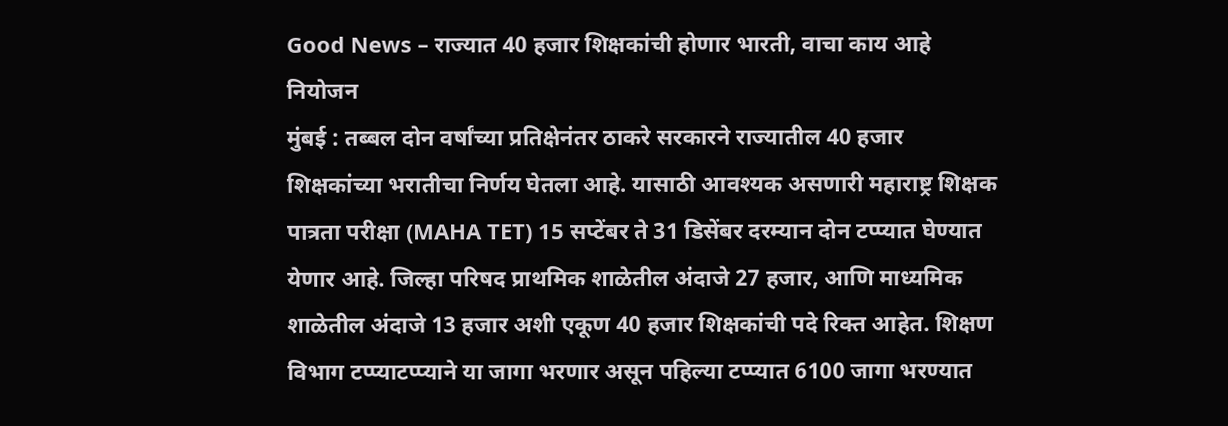Good News – राज्यात 40 हजार शिक्षकांची होणार भारती, वाचा काय आहे नियोजन
मुंबई : तब्बल दोन वर्षांच्या प्रतिक्षेनंतर ठाकरे सरकारने राज्यातील 40 हजार शिक्षकांच्या भरातीचा निर्णय घेतला आहे. यासाठी आवश्यक असणारी महाराष्ट्र शिक्षक पात्रता परीक्षा (MAHA TET) 15 सप्टेंबर ते 31 डिसेंबर दरम्यान दोन टप्प्यात घेण्यात येणार आहे. जिल्हा परिषद प्राथमिक शाळेतील अंदाजे 27 हजार, आणि माध्यमिक शाळेतील अंदाजे 13 हजार अशी एकूण 40 हजार शिक्षकांची पदे रिक्त आहेत. शिक्षण विभाग टप्प्याटप्प्याने या जागा भरणार असून पहिल्या टप्प्यात 6100 जागा भरण्यात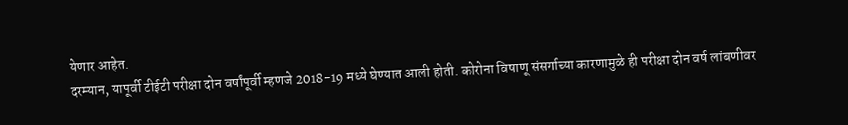येणार आहेत.
दरम्यान, यापूर्वी टीईटी परीक्षा दोन वर्षांपूर्वी म्हणजे 2018-19 मध्ये घेण्यात आली होती. कोरोना विषाणू संसर्गाच्या कारणामुळे ही परीक्षा दोन वर्ष लांबणीवर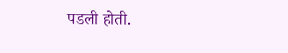पडली होती.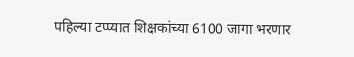पहिल्या टप्प्यात शिक्षकांच्या 6100 जागा भरणार